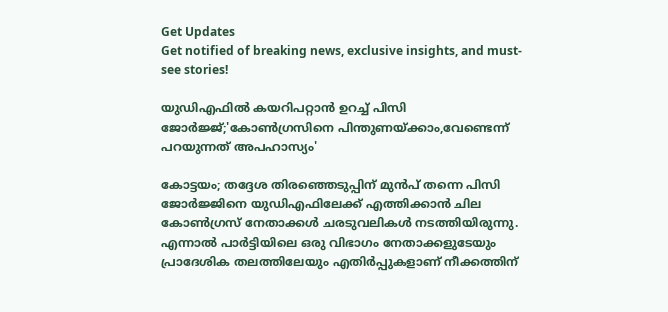Get Updates
Get notified of breaking news, exclusive insights, and must-see stories!

യുഡിഎഫിൽ കയറിപറ്റാൻ ഉറച്ച് പിസി ജോർജ്ജ്;'കോൺഗ്രസിനെ പിന്തുണയ്ക്കാം,വേണ്ടെന്ന് പറയുന്നത് അപഹാസ്യം'

കോട്ടയം; തദ്ദേശ തിരഞ്ഞെടുപ്പിന് മുൻപ് തന്നെ പിസി ജോർജ്ജിനെ യുഡിഎഫിലേക്ക് എത്തിക്കാൻ ചില കോൺഗ്രസ് നേതാക്കൾ ചരടുവലികൾ നടത്തിയിരുന്നു. എന്നാൽ പാർട്ടിയിലെ ഒരു വിഭാഗം നേതാക്കളുടേയും പ്രാദേശിക തലത്തിലേയും എതിർപ്പുകളാണ് നീക്കത്തിന്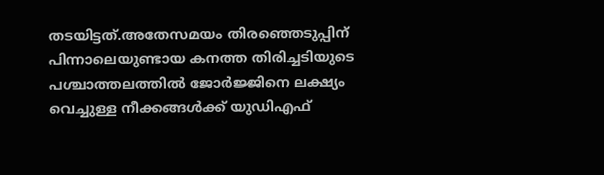തടയിട്ടത്.അതേസമയം തിരഞ്ഞെടുപ്പിന് പിന്നാലെയുണ്ടായ കനത്ത തിരിച്ചടിയുടെ പശ്ചാത്തലത്തിൽ ജോർജ്ജിനെ ലക്ഷ്യം വെച്ചുള്ള നീക്കങ്ങൾക്ക് യുഡിഎഫ്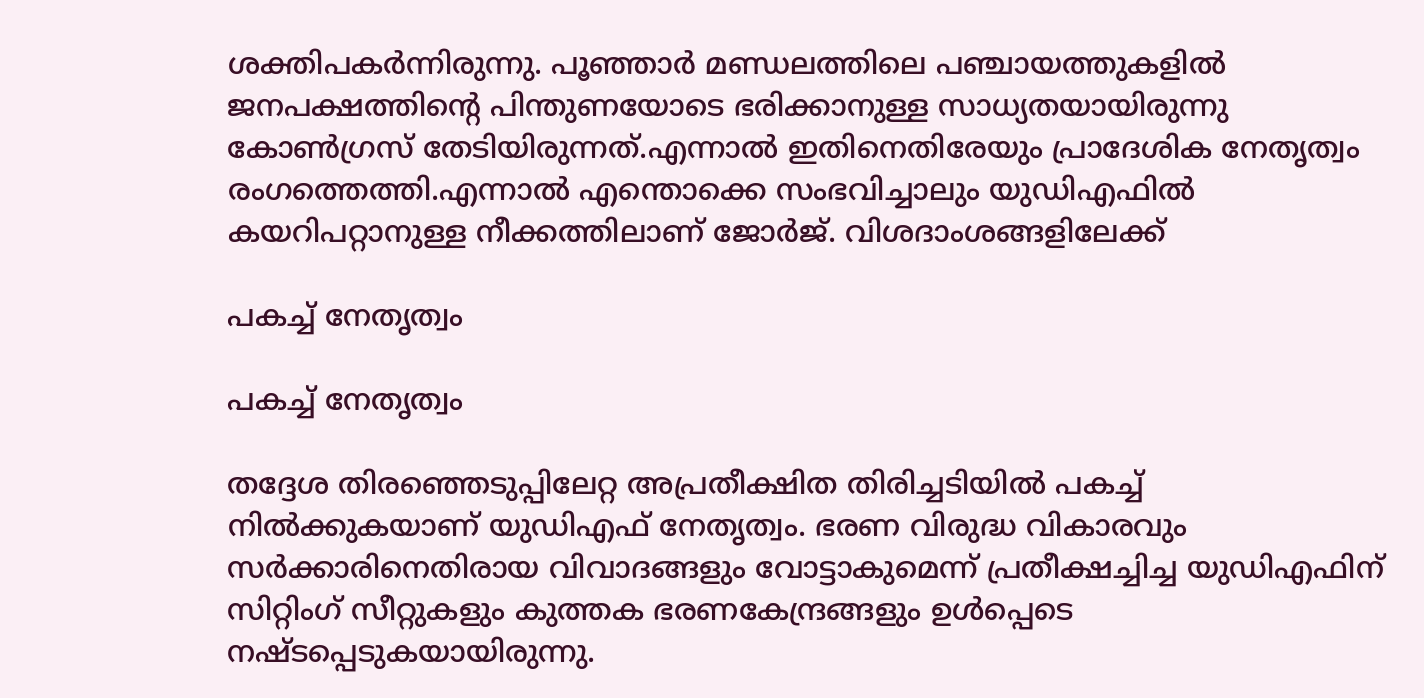ശക്തിപകർന്നിരുന്നു. പൂഞ്ഞാർ മണ്ഡലത്തിലെ പഞ്ചായത്തുകളിൽ ജനപക്ഷത്തിന്റെ പിന്തുണയോടെ ഭരിക്കാനുള്ള സാധ്യതയായിരുന്നു കോൺഗ്രസ് തേടിയിരുന്നത്.എന്നാൽ ഇതിനെതിരേയും പ്രാദേശിക നേതൃത്വം രംഗത്തെത്തി.എന്നാൽ എന്തൊക്കെ സംഭവിച്ചാലും യുഡിഎഫിൽ കയറിപറ്റാനുള്ള നീക്കത്തിലാണ് ജോർജ്. വിശദാംശങ്ങളിലേക്ക്

പകച്ച് നേതൃത്വം

പകച്ച് നേതൃത്വം

തദ്ദേശ തിരഞ്ഞെടുപ്പിലേറ്റ അപ്രതീക്ഷിത തിരിച്ചടിയിൽ പകച്ച് നിൽക്കുകയാണ് യുഡിഎഫ് നേതൃത്വം. ഭരണ വിരുദ്ധ വികാരവും സർക്കാരിനെതിരായ വിവാദങ്ങളും വോട്ടാകുമെന്ന് പ്രതീക്ഷച്ചിച്ച യുഡിഎഫിന് സിറ്റിംഗ് സീറ്റുകളും കുത്തക ഭരണകേന്ദ്രങ്ങളും ഉൾപ്പെടെ നഷ്ടപ്പെടുകയായിരുന്നു.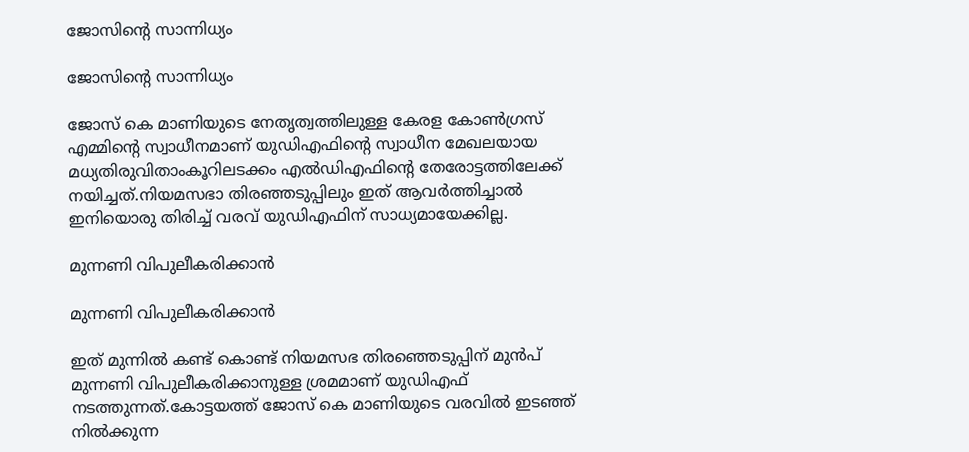ജോസിന്റെ സാന്നിധ്യം

ജോസിന്റെ സാന്നിധ്യം

ജോസ് കെ മാണിയുടെ നേതൃത്വത്തിലുള്ള കേരള കോൺഗ്രസ് എമ്മിന്റെ സ്വാധീനമാണ് യുഡിഎഫിന്റെ സ്വാധീന മേഖലയായ മധ്യതിരുവിതാംകൂറിലടക്കം എൽഡിഎഫിന്റെ തേരോട്ടത്തിലേക്ക് നയിച്ചത്.നിയമസഭാ തിരഞ്ഞടുപ്പിലും ഇത് ആവർത്തിച്ചാൽ ഇനിയൊരു തിരിച്ച് വരവ് യുഡിഎഫിന് സാധ്യമായേക്കില്ല.

മുന്നണി വിപുലീകരിക്കാൻ

മുന്നണി വിപുലീകരിക്കാൻ

ഇത് മുന്നിൽ കണ്ട് കൊണ്ട് നിയമസഭ തിരഞ്ഞെടുപ്പിന് മുൻപ് മുന്നണി വിപുലീകരിക്കാനുള്ള ശ്രമമാണ് യുഡിഎഫ് നടത്തുന്നത്.കോട്ടയത്ത് ജോസ് കെ മാണിയുടെ വരവിൽ ഇടഞ്ഞ് നിൽക്കുന്ന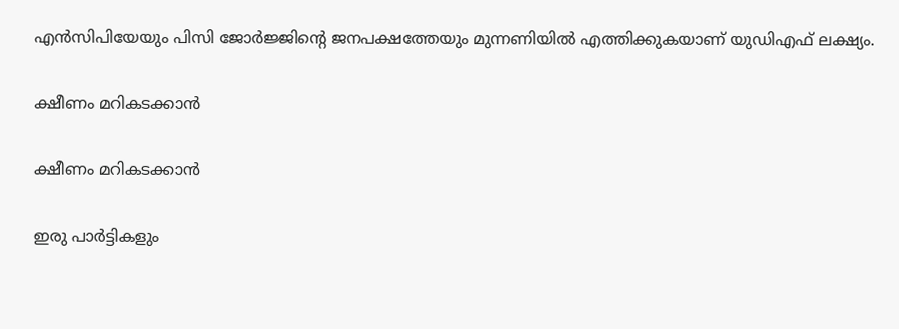എൻസിപിയേയും പിസി ജോർജ്ജിന്റെ ജനപക്ഷത്തേയും മുന്നണിയിൽ എത്തിക്കുകയാണ് യുഡിഎഫ് ലക്ഷ്യം.

ക്ഷീണം മറികടക്കാൻ

ക്ഷീണം മറികടക്കാൻ

ഇരു പാർട്ടികളും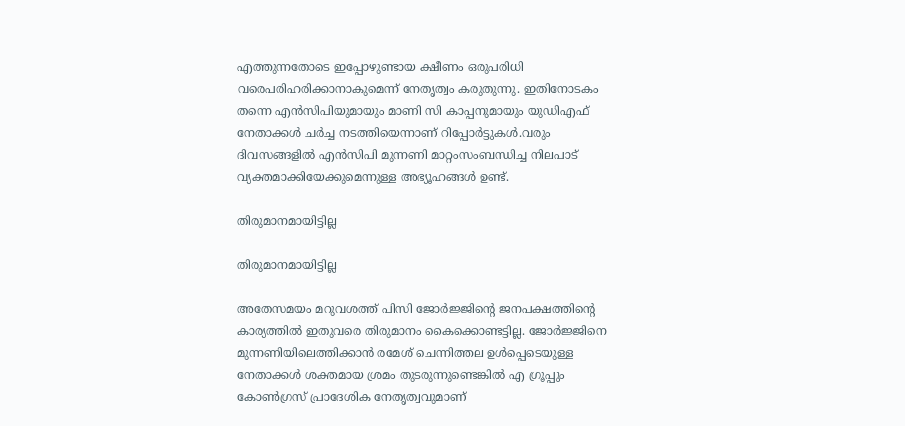എത്തുന്നതോടെ ഇപ്പോഴുണ്ടായ ക്ഷീണം ഒരുപരിധി വരെപരിഹരിക്കാനാകുമെന്ന് നേതൃത്വം കരുതുന്നു. ഇതിനോടകം തന്നെ എൻസിപിയുമായും മാണി സി കാപ്പനുമായും യുഡിഎഫ് നേതാക്കൾ ചർച്ച നടത്തിയെന്നാണ് റിപ്പോർട്ടുകൾ.വരും ദിവസങ്ങളിൽ എൻസിപി മുന്നണി മാറ്റംസംബന്ധിച്ച നിലപാട് വ്യക്തമാക്കിയേക്കുമെന്നുള്ള അഭ്യൂഹങ്ങൾ ഉണ്ട്.

തിരുമാനമായിട്ടില്ല

തിരുമാനമായിട്ടില്ല

അതേസമയം മറുവശത്ത് പിസി ജോർജ്ജിന്റെ ജനപക്ഷത്തിന്റെ കാര്യത്തിൽ ഇതുവരെ തിരുമാനം കൈക്കൊണ്ടട്ടില്ല. ജോർജ്ജിനെ മുന്നണിയിലെത്തിക്കാൻ രമേശ് ചെന്നിത്തല ഉൾപ്പെടെയുള്ള നേതാക്കൾ ശക്തമായ ശ്രമം തുടരുന്നുണ്ടെങ്കിൽ എ ഗ്രൂപ്പും കോൺഗ്രസ് പ്രാദേശിക നേതൃത്വവുമാണ്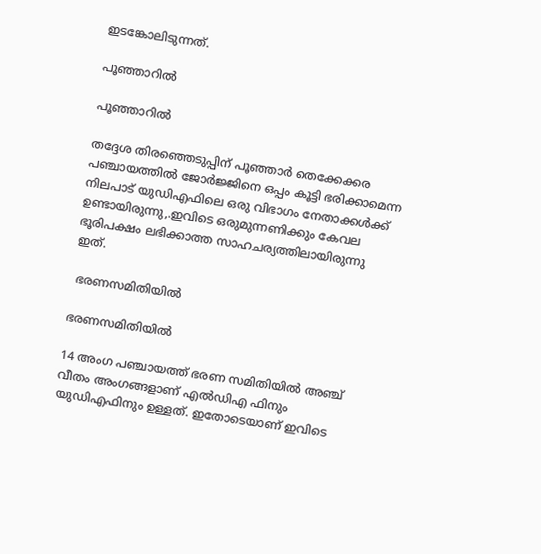ഇടങ്കോലിടുന്നത്.

പൂഞ്ഞാറിൽ

പൂഞ്ഞാറിൽ

തദ്ദേശ തിരഞ്ഞെടുപ്പിന് പൂഞ്ഞാർ തെക്കേക്കര പഞ്ചായത്തിൽ ജോർജ്ജിനെ ഒപ്പം കൂട്ടി ഭരിക്കാമെന്ന നിലപാട് യുഡിഎഫിലെ ഒരു വിഭാഗം നേതാക്കൾക്ക് ഉണ്ടായിരുന്നു,.ഇവിടെ ഒരുമുന്നണിക്കും കേവല ഭൂരിപക്ഷം ലഭിക്കാത്ത സാഹചര്യത്തിലായിരുന്നു ഇത്.

 ഭരണസമിതിയിൽ

ഭരണസമിതിയിൽ

14 അംഗ പഞ്ചായത്ത് ഭരണ സമിതിയില്‍ അഞ്ച് വീതം അംഗങ്ങളാണ് എല്‍ഡിഎ ഫിനും യുഡിഎഫിനും ഉള്ളത്. ഇതോടെയാണ് ഇവിടെ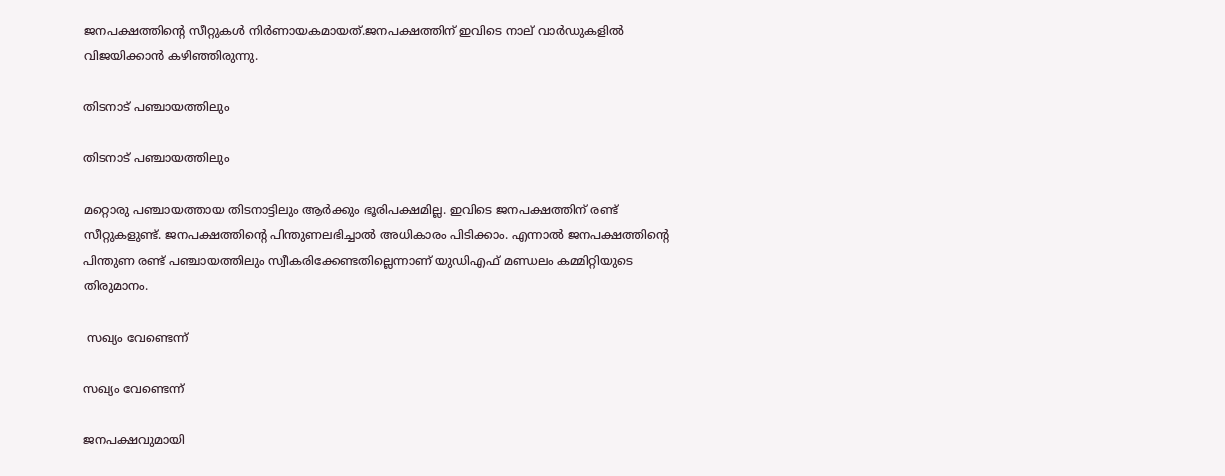ജനപക്ഷത്തിന്റെ സീറ്റുകൾ നിർണായകമായത്.ജനപക്ഷത്തിന് ഇവിടെ നാല് വാർഡുകളിൽ വിജയിക്കാൻ കഴിഞ്ഞിരുന്നു.

തിടനാട് പഞ്ചായത്തിലും

തിടനാട് പഞ്ചായത്തിലും

മറ്റൊരു പഞ്ചായത്തായ തിടനാട്ടിലും ആർക്കും ഭൂരിപക്ഷമില്ല. ഇവിടെ ജനപക്ഷത്തിന് രണ്ട് സീറ്റുകളുണ്ട്. ജനപക്ഷത്തിന്റെ പിന്തുണലഭിച്ചാൽ അധികാരം പിടിക്കാം. എന്നാൽ ജനപക്ഷത്തിന്റെ പിന്തുണ രണ്ട് പഞ്ചായത്തിലും സ്വീകരിക്കേണ്ടതില്ലെന്നാണ് യുഡിഎഫ് മണ്ഡലം കമ്മിറ്റിയുടെ തിരുമാനം.

 സഖ്യം വേണ്ടെന്ന്

സഖ്യം വേണ്ടെന്ന്

ജനപക്ഷവുമായി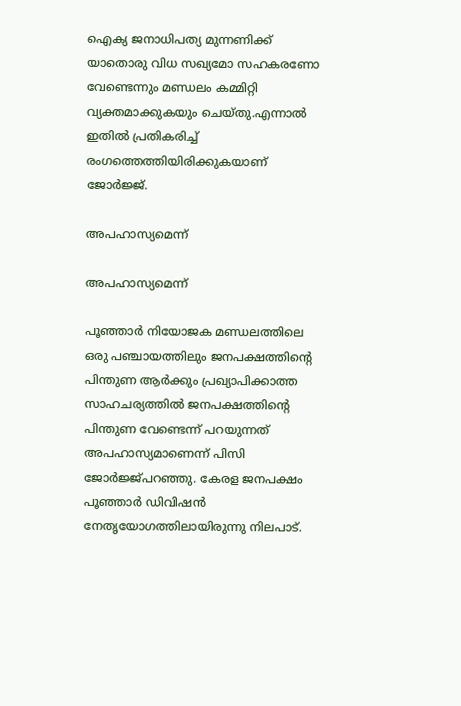ഐക്യ ജനാധിപത്യ മുന്നണിക്ക് യാതൊരു വിധ സഖ്യമോ സഹകരണോ വേണ്ടെന്നും മണ്ഡലം കമ്മിറ്റി വ്യക്തമാക്കുകയും ചെയ്തു.എന്നാൽ ഇതിൽ പ്രതികരിച്ച് രംഗത്തെത്തിയിരിക്കുകയാണ് ജോർജ്ജ്.

അപഹാസ്യമെന്ന്

അപഹാസ്യമെന്ന്

പൂഞ്ഞാര്‍ നിയോജക മണ്ഡലത്തിലെ ഒരു പഞ്ചായത്തിലും ജനപക്ഷത്തിന്റെ പിന്തുണ ആര്‍ക്കും പ്രഖ്യാപിക്കാത്ത സാഹചര്യത്തില്‍ ജനപക്ഷത്തിന്റെ പിന്തുണ വേണ്ടെന്ന് പറയുന്നത് അപഹാസ്യമാണെന്ന് പിസി ജോർജ്ജ്പറഞ്ഞു. കേരള ജനപക്ഷം പൂഞ്ഞാര്‍ ഡിവിഷന്‍ നേതൃയോഗത്തിലായിരുന്നു നിലപാട്.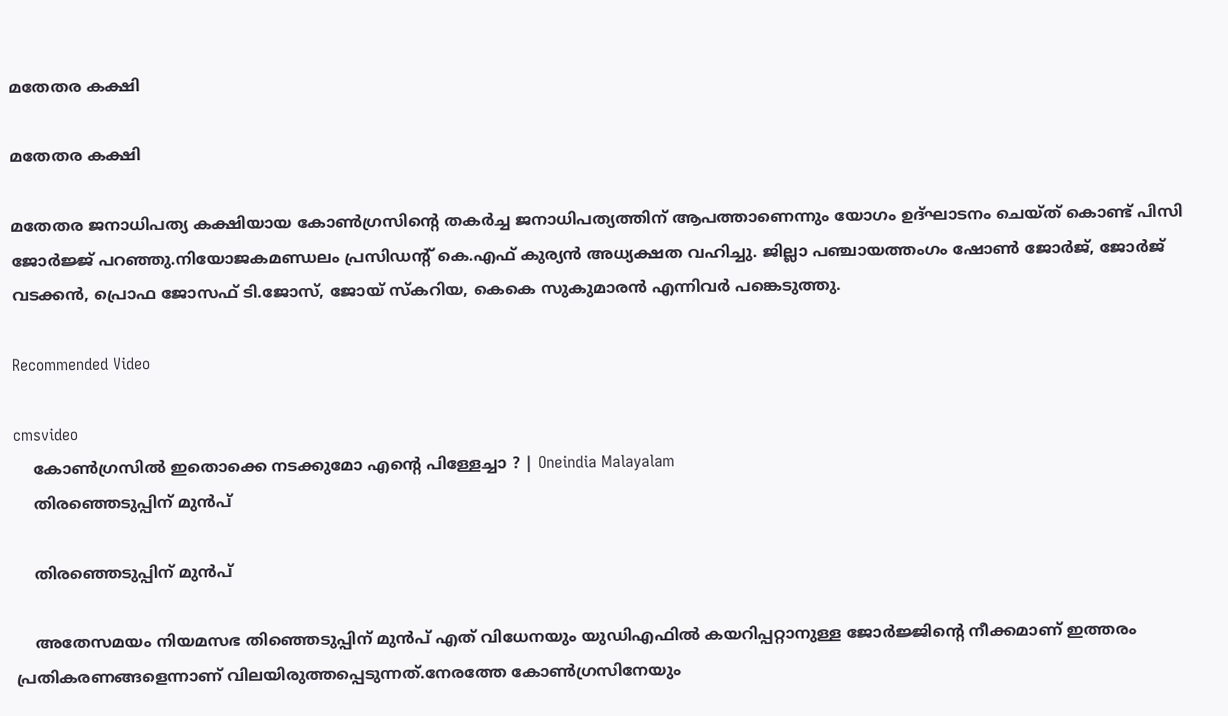മതേതര കക്ഷി

മതേതര കക്ഷി

മതേതര ജനാധിപത്യ കക്ഷിയായ കോണ്‍ഗ്രസിന്റെ തകര്‍ച്ച ജനാധിപത്യത്തിന് ആപത്താണെന്നും യോഗം ഉദ്ഘാടനം ചെയ്ത് കൊണ്ട് പിസി ജോർജ്ജ് പറഞ്ഞു.നിയോജകമണ്ഡലം പ്രസിഡന്റ് കെ.എഫ് കുര്യന്‍ അധ്യക്ഷത വഹിച്ചു. ജില്ലാ പഞ്ചായത്തംഗം ഷോണ്‍ ജോര്‍ജ്, ജോര്‍ജ് വടക്കന്‍, പ്രൊഫ ജോസഫ് ടി.ജോസ്, ജോയ് സ്‌കറിയ, കെകെ സുകുമാരന്‍ എന്നിവർ പങ്കെടുത്തു.

Recommended Video

cmsvideo
    കോൺഗ്രസിൽ ഇതൊക്കെ നടക്കുമോ എന്റെ പിള്ളേച്ചാ ? | Oneindia Malayalam
    തിരഞ്ഞെടുപ്പിന് മുൻപ്

    തിരഞ്ഞെടുപ്പിന് മുൻപ്

    അതേസമയം നിയമസഭ തിഞ്ഞെടുപ്പിന് മുൻപ് എത് വിധേനയും യുഡിഎഫിൽ കയറിപ്പറ്റാനുള്ള ജോർജ്ജിന്റെ നീക്കമാണ് ഇത്തരം പ്രതികരണങ്ങളെന്നാണ് വിലയിരുത്തപ്പെടുന്നത്.നേരത്തേ കോൺഗ്രസിനേയും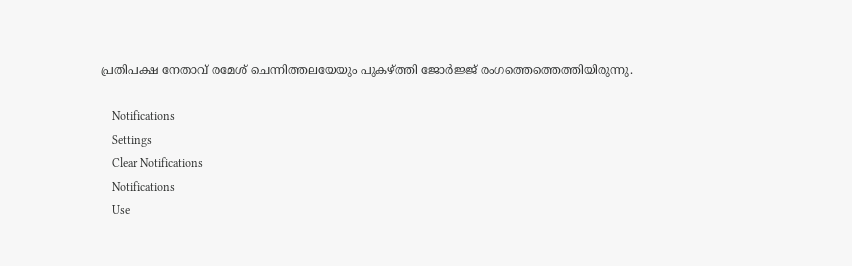പ്രതിപക്ഷ നേതാവ് രമേശ് ചെന്നിത്തലയേയും പുകഴ്ത്തി ജോർജ്ജ് രംഗത്തെത്തെത്തിയിരുന്നു.

    Notifications
    Settings
    Clear Notifications
    Notifications
    Use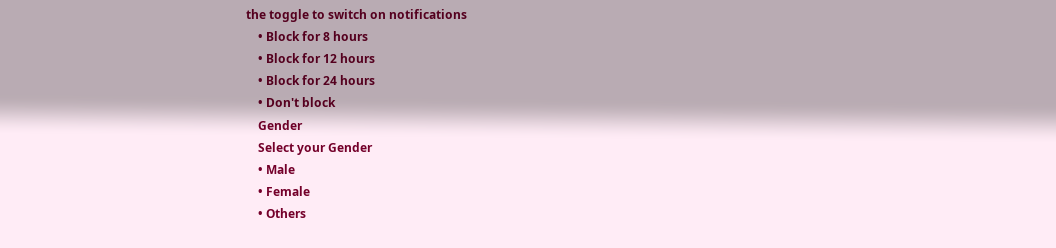the toggle to switch on notifications
    • Block for 8 hours
    • Block for 12 hours
    • Block for 24 hours
    • Don't block
    Gender
    Select your Gender
    • Male
    • Female
    • Others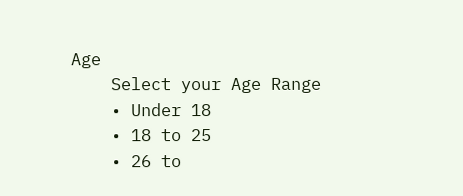Age
    Select your Age Range
    • Under 18
    • 18 to 25
    • 26 to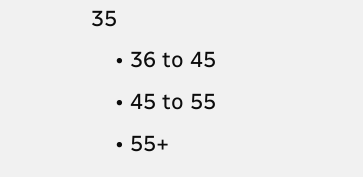35
    • 36 to 45
    • 45 to 55
    • 55+